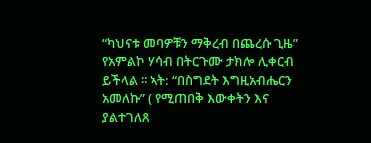“ካህናቱ መባዎቹን ማቅረብ በጨረሱ ጊዜ”
የአምልኮ ሃሳብ በትርጉሙ ታክሎ ሊቀርብ ይችላል ፡፡ ኣት: “በስግደት እግዚአብሔርን አመለኩ” ( የሚጠበቅ እውቀትን እና ያልተገለጸ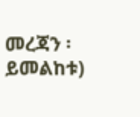መረጃን ፡ይመልከቱ)